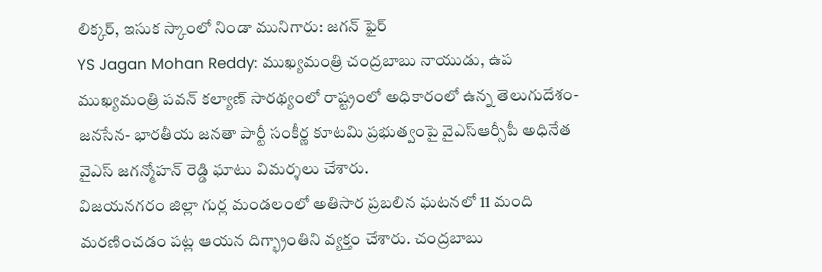లిక్కర్, ఇసుక స్కాంలో నిండా మునిగారు: జగన్ ఫైర్
YS Jagan Mohan Reddy: ముఖ్యమంత్రి చంద్రబాబు నాయుడు, ఉప ముఖ్యమంత్రి పవన్ కల్యాణ్ సారథ్యంలో రాష్ట్రంలో అధికారంలో ఉన్న తెలుగుదేశం- జనసేన- భారతీయ జనతా పార్టీ సంకీర్ణ కూటమి ప్రభుత్వంపై వైఎస్ఆర్సీపీ అధినేత వైఎస్ జగన్మోహన్ రెడ్డి ఘాటు విమర్శలు చేశారు.
విజయనగరం జిల్లా గుర్ల మండలంలో అతిసార ప్రబలిన ఘటనలో 11 మంది మరణించడం పట్ల ఆయన దిగ్భ్రాంతిని వ్యక్తం చేశారు. చంద్రబాబు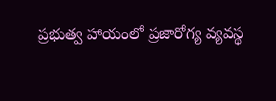ప్రభుత్వ హాయంలో ప్రజారోగ్య వ్యవస్థ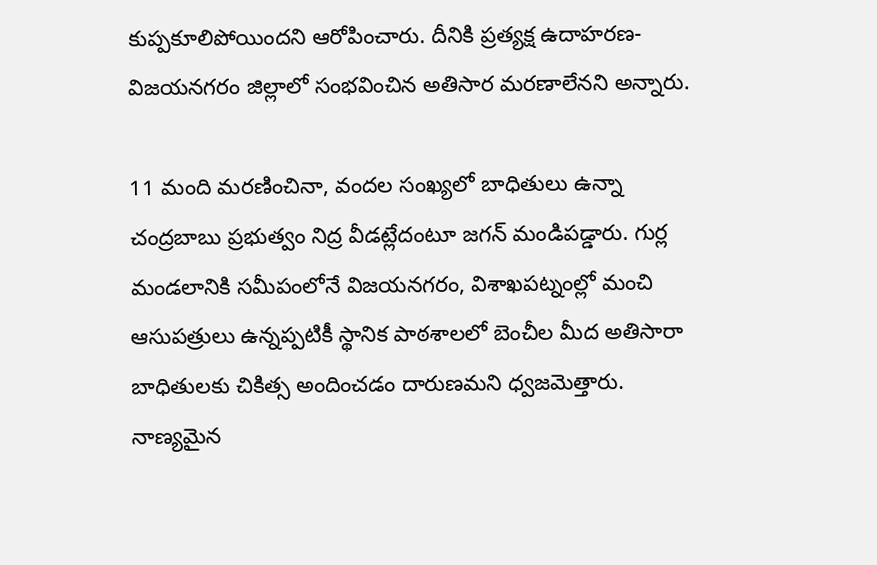కుప్పకూలిపోయిందని ఆరోపించారు. దీనికి ప్రత్యక్ష ఉదాహరణ- విజయనగరం జిల్లాలో సంభవించిన అతిసార మరణాలేనని అన్నారు.

11 మంది మరణించినా, వందల సంఖ్యలో బాధితులు ఉన్నా చంద్రబాబు ప్రభుత్వం నిద్ర వీడట్లేదంటూ జగన్ మండిపడ్డారు. గుర్ల మండలానికి సమీపంలోనే విజయనగరం, విశాఖపట్నంల్లో మంచి ఆసుపత్రులు ఉన్నప్పటికీ స్థానిక పాఠశాలలో బెంచీల మీద అతిసారా బాధితులకు చికిత్స అందించడం దారుణమని ధ్వజమెత్తారు.
నాణ్యమైన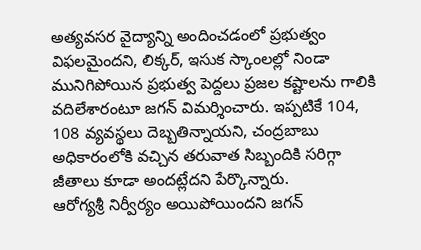అత్యవసర వైద్యాన్ని అందించడంలో ప్రభుత్వం విఫలమైందని, లిక్కర్, ఇసుక స్కాంలల్లో నిండా మునిగిపోయిన ప్రభుత్వ పెద్దలు ప్రజల కష్టాలను గాలికి వదిలేశారంటూ జగన్ విమర్శించారు. ఇప్పటికే 104, 108 వ్యవస్థలు దెబ్బతిన్నాయని, చంద్రబాబు అధికారంలోకి వచ్చిన తరువాత సిబ్బందికి సరిగ్గా జీతాలు కూడా అందట్లేదని పేర్కొన్నారు.
ఆరోగ్యశ్రీ నిర్వీర్యం అయిపోయిందని జగన్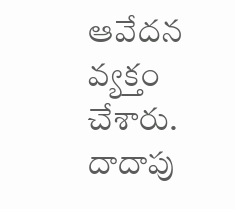ఆవేదన వ్యక్తం చేశారు. దాదాపు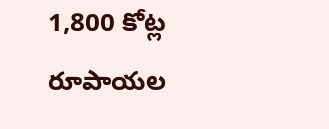1,800 కోట్ల రూపాయల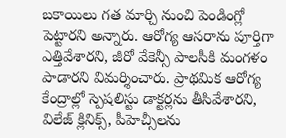బకాయిలు గత మార్చి నుంచి పెండింగ్లో పెట్టారని అన్నారు. ఆరోగ్య ఆసరాను పూర్తిగా ఎత్తివేశారని, జీరో వేకెన్సీ పాలసీకి మంగళం పాడారని విమర్శించారు. ప్రాథమిక ఆరోగ్య కేంద్రాల్లో స్పెషలిస్టు డాక్టర్లను తీసివేశారని, విలేజ్ క్లినిక్స్, పీహెచ్సీలను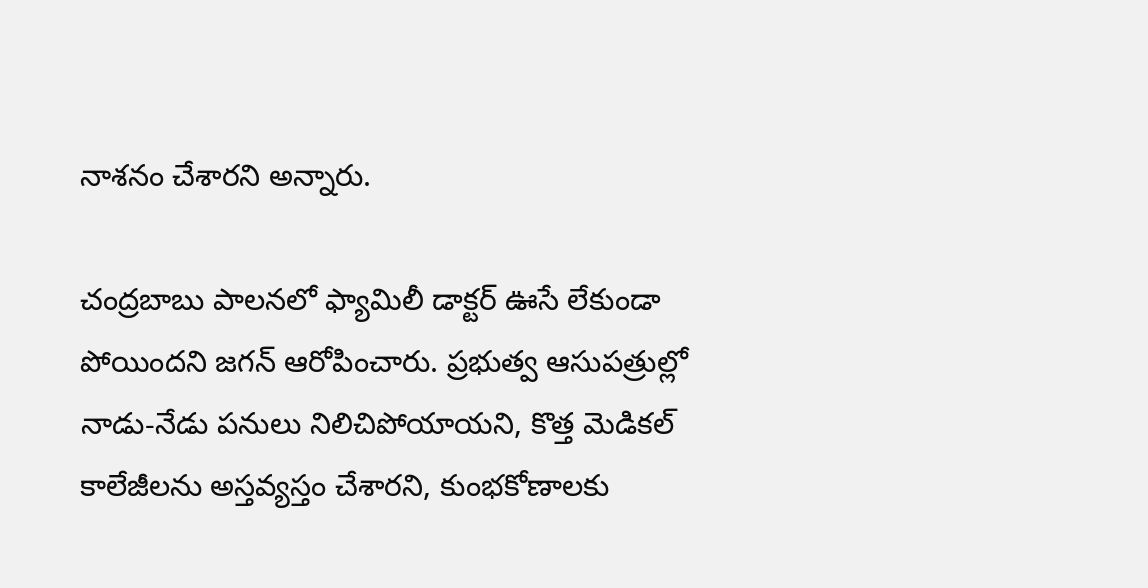నాశనం చేశారని అన్నారు.

చంద్రబాబు పాలనలో ఫ్యామిలీ డాక్టర్ ఊసే లేకుండా పోయిందని జగన్ ఆరోపించారు. ప్రభుత్వ ఆసుపత్రుల్లో నాడు-నేడు పనులు నిలిచిపోయాయని, కొత్త మెడికల్ కాలేజీలను అస్తవ్యస్తం చేశారని, కుంభకోణాలకు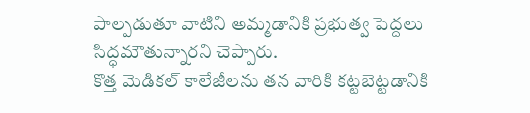పాల్పడుతూ వాటిని అమ్మడానికి ప్రభుత్వ పెద్దలు సిద్ధమౌతున్నారని చెప్పారు.
కొత్త మెడికల్ కాలేజీలను తన వారికి కట్టబెట్టడానికి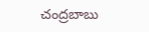చంద్రబాబు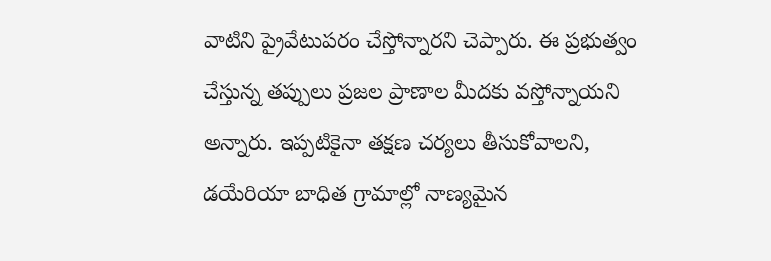వాటిని ప్రైవేటుపరం చేస్తోన్నారని చెప్పారు. ఈ ప్రభుత్వం చేస్తున్న తప్పులు ప్రజల ప్రాణాల మీదకు వస్తోన్నాయని అన్నారు. ఇప్పటికైనా తక్షణ చర్యలు తీసుకోవాలని, డయేరియా బాధిత గ్రామాల్లో నాణ్యమైన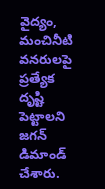వైద్యం, మంచినీటి వనరులపై ప్రత్యేక దృష్టి పెట్టాలని జగన్ డిమాండ్ చేశారు.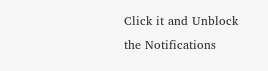Click it and Unblock the Notifications